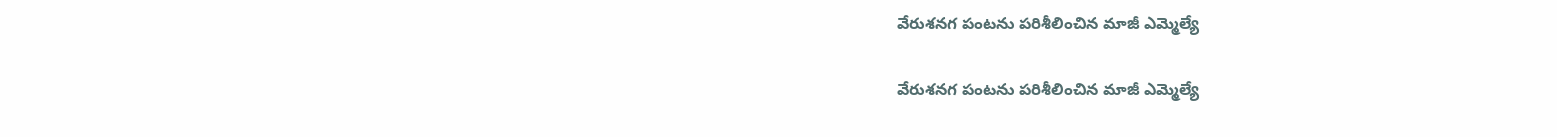వేరుశనగ పంటను పరిశీలించిన మాజీ ఎమ్మెల్యే

వేరుశనగ పంటను పరిశీలించిన మాజీ ఎమ్మెల్యే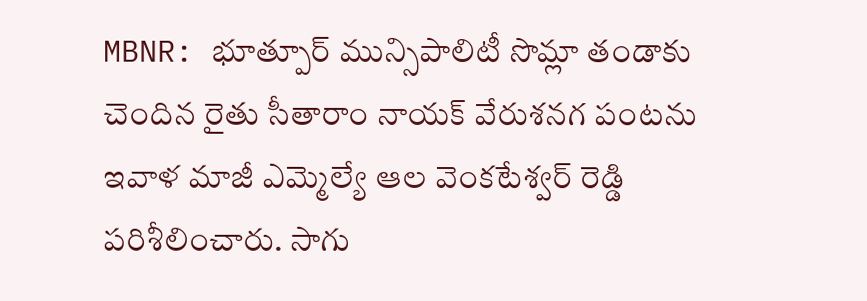MBNR: భూత్పూర్ మున్సిపాలిటీ సొమ్లా తండాకు చెందిన రైతు సీతారాం నాయక్ వేరుశనగ పంటను ఇవాళ మాజీ ఎమ్మెల్యే ఆల వెంకటేశ్వర్ రెడ్డి పరిశీలించారు. సాగు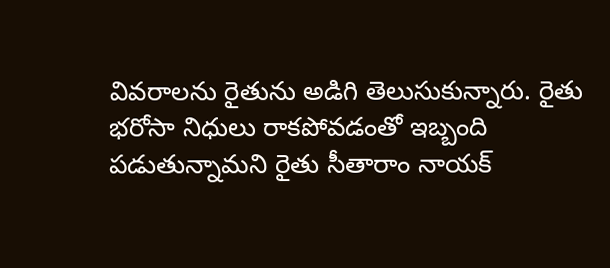వివరాలను రైతును అడిగి తెలుసుకున్నారు. రైతు భరోసా నిధులు రాకపోవడంతో ఇబ్బంది పడుతున్నామని రైతు సీతారాం నాయక్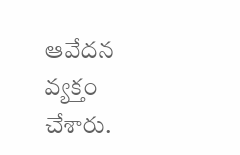ఆవేదన వ్యక్తం చేశారు.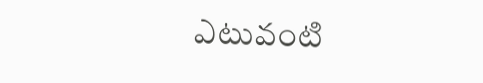ఎటువంటి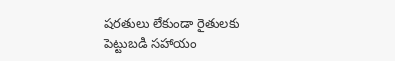షరతులు లేకుండా రైతులకు పెట్టుబడి సహాయం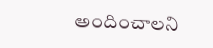అందించాలని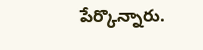పేర్కొన్నారు.